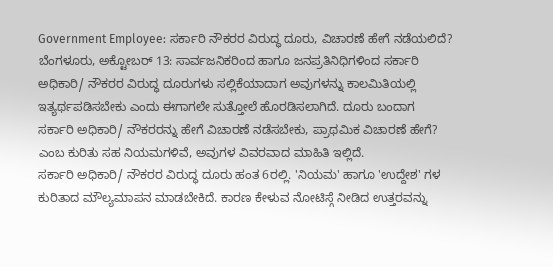Government Employee: ಸರ್ಕಾರಿ ನೌಕರರ ವಿರುದ್ಧ ದೂರು, ವಿಚಾರಣೆ ಹೇಗೆ ನಡೆಯಲಿದೆ?
ಬೆಂಗಳೂರು, ಅಕ್ಟೋಬರ್ 13: ಸಾರ್ವಜನಿಕರಿಂದ ಹಾಗೂ ಜನಪ್ರತಿನಿಧಿಗಳಿಂದ ಸರ್ಕಾರಿ ಅಧಿಕಾರಿ/ ನೌಕರರ ವಿರುದ್ಧ ದೂರುಗಳು ಸಲ್ಲಿಕೆಯಾದಾಗ ಅವುಗಳನ್ನು ಕಾಲಮಿತಿಯಲ್ಲಿ ಇತ್ಯರ್ಥಪಡಿಸಬೇಕು ಎಂದು ಈಗಾಗಲೇ ಸುತ್ತೋಲೆ ಹೊರಡಿಸಲಾಗಿದೆ. ದೂರು ಬಂದಾಗ ಸರ್ಕಾರಿ ಅಧಿಕಾರಿ/ ನೌಕರರನ್ನು ಹೇಗೆ ವಿಚಾರಣೆ ನಡೆಸಬೇಕು, ಪ್ರಾಥಮಿಕ ವಿಚಾರಣೆ ಹೇಗೆ? ಎಂಬ ಕುರಿತು ಸಹ ನಿಯಮಗಳಿವೆ, ಅವುಗಳ ವಿವರವಾದ ಮಾಹಿತಿ ಇಲ್ಲಿದೆ.
ಸರ್ಕಾರಿ ಅಧಿಕಾರಿ/ ನೌಕರರ ವಿರುದ್ಧ ದೂರು ಹಂತ 6ರಲ್ಲಿ. 'ನಿಯಮ' ಹಾಗೂ 'ಉದ್ದೇಶ' ಗಳ ಕುರಿತಾದ ಮೌಲ್ಯಮಾಪನ ಮಾಡಬೇಕಿದೆ. ಕಾರಣ ಕೇಳುವ ನೋಟಿಸ್ಗೆ ನೀಡಿದ ಉತ್ತರವನ್ನು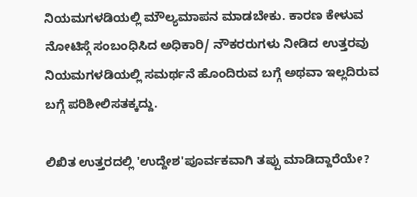ನಿಯಮಗಳಡಿಯಲ್ಲಿ ಮೌಲ್ಯಮಾಪನ ಮಾಡಬೇಕು. ಕಾರಣ ಕೇಳುವ ನೋಟಿಸ್ಗೆ ಸಂಬಂಧಿಸಿದ ಅಧಿಕಾರಿ/ ನೌಕರರುಗಳು ನೀಡಿದ ಉತ್ತರವು ನಿಯಮಗಳಡಿಯಲ್ಲಿ ಸಮರ್ಥನೆ ಹೊಂದಿರುವ ಬಗ್ಗೆ ಅಥವಾ ಇಲ್ಲದಿರುವ ಬಗ್ಗೆ ಪರಿಶೀಲಿಸತಕ್ಕದ್ದು.

ಲಿಖಿತ ಉತ್ತರದಲ್ಲಿ 'ಉದ್ದೇಶ'ಪೂರ್ವಕವಾಗಿ ತಪ್ಪು ಮಾಡಿದ್ದಾರೆಯೇ?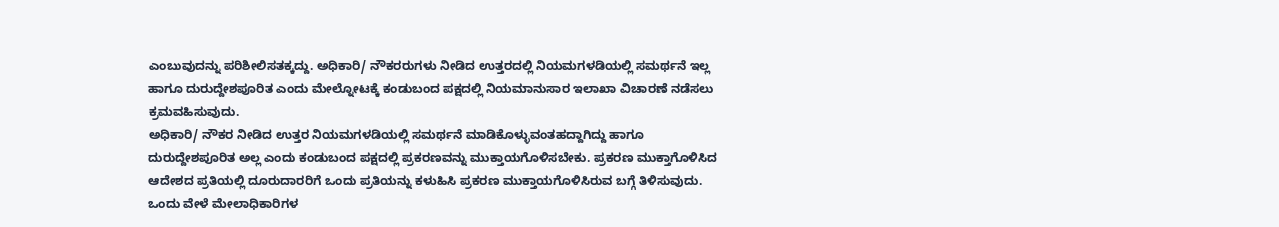ಎಂಬುವುದನ್ನು ಪರಿಶೀಲಿಸತಕ್ಕದ್ದು. ಅಧಿಕಾರಿ/ ನೌಕರರುಗಳು ನೀಡಿದ ಉತ್ತರದಲ್ಲಿ ನಿಯಮಗಳಡಿಯಲ್ಲಿ ಸಮರ್ಥನೆ ಇಲ್ಲ ಹಾಗೂ ದುರುದ್ದೇಶಪೂರಿತ ಎಂದು ಮೇಲ್ನೋಟಕ್ಕೆ ಕಂಡುಬಂದ ಪಕ್ಷದಲ್ಲಿ ನಿಯಮಾನುಸಾರ ಇಲಾಖಾ ವಿಚಾರಣೆ ನಡೆಸಲು ಕ್ರಮವಹಿಸುವುದು.
ಅಧಿಕಾರಿ/ ನೌಕರ ನೀಡಿದ ಉತ್ತರ ನಿಯಮಗಳಡಿಯಲ್ಲಿ ಸಮರ್ಥನೆ ಮಾಡಿಕೊಳ್ಳುವಂತಹದ್ದಾಗಿದ್ದು ಹಾಗೂ ದುರುದ್ದೇಶಪೂರಿತ ಅಲ್ಲ ಎಂದು ಕಂಡುಬಂದ ಪಕ್ಷದಲ್ಲಿ ಪ್ರಕರಣವನ್ನು ಮುಕ್ತಾಯಗೊಳಿಸಬೇಕು. ಪ್ರಕರಣ ಮುಕ್ತಾಗೊಳಿಸಿದ ಆದೇಶದ ಪ್ರತಿಯಲ್ಲಿ ದೂರುದಾರರಿಗೆ ಒಂದು ಪ್ರತಿಯನ್ನು ಕಳುಹಿಸಿ ಪ್ರಕರಣ ಮುಕ್ತಾಯಗೊಳಿಸಿರುವ ಬಗ್ಗೆ ತಿಳಿಸುವುದು. ಒಂದು ವೇಳೆ ಮೇಲಾಧಿಕಾರಿಗಳ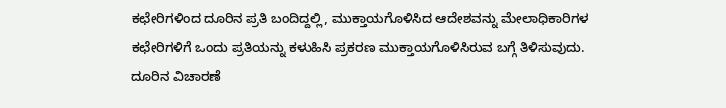ಕಛೇರಿಗಳಿಂದ ದೂರಿನ ಪ್ರತಿ ಬಂದಿದ್ದಲ್ಲಿ, ಮುಕ್ತಾಯಗೊಳಿಸಿದ ಆದೇಶವನ್ನು ಮೇಲಾಧಿಕಾರಿಗಳ ಕಛೇರಿಗಳಿಗೆ ಒಂದು ಪ್ರತಿಯನ್ನು ಕಳುಹಿಸಿ ಪ್ರಕರಣ ಮುಕ್ತಾಯಗೊಳಿಸಿರುವ ಬಗ್ಗೆ ತಿಳಿಸುವುದು.
ದೂರಿನ ವಿಚಾರಣೆ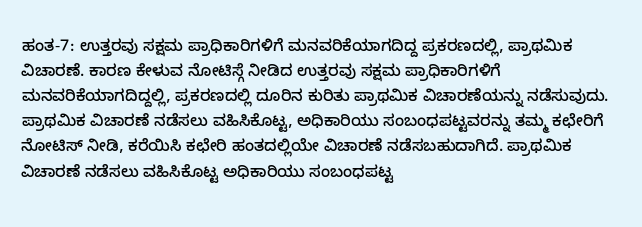ಹಂತ-7: ಉತ್ತರವು ಸಕ್ಷಮ ಪ್ರಾಧಿಕಾರಿಗಳಿಗೆ ಮನವರಿಕೆಯಾಗದಿದ್ದ ಪ್ರಕರಣದಲ್ಲಿ, ಪ್ರಾಥಮಿಕ ವಿಚಾರಣೆ. ಕಾರಣ ಕೇಳುವ ನೋಟಿಸ್ಗೆ ನೀಡಿದ ಉತ್ತರವು ಸಕ್ಷಮ ಪ್ರಾಧಿಕಾರಿಗಳಿಗೆ ಮನವರಿಕೆಯಾಗದಿದ್ದಲ್ಲಿ, ಪ್ರಕರಣದಲ್ಲಿ ದೂರಿನ ಕುರಿತು ಪ್ರಾಥಮಿಕ ವಿಚಾರಣೆಯನ್ನು ನಡೆಸುವುದು.
ಪ್ರಾಥಮಿಕ ವಿಚಾರಣೆ ನಡೆಸಲು ವಹಿಸಿಕೊಟ್ಟ, ಅಧಿಕಾರಿಯು ಸಂಬಂಧಪಟ್ಟವರನ್ನು ತಮ್ಮ ಕಛೇರಿಗೆ ನೋಟಿಸ್ ನೀಡಿ, ಕರೆಯಿಸಿ ಕಛೇರಿ ಹಂತದಲ್ಲಿಯೇ ವಿಚಾರಣೆ ನಡೆಸಬಹುದಾಗಿದೆ. ಪ್ರಾಥಮಿಕ ವಿಚಾರಣೆ ನಡೆಸಲು ವಹಿಸಿಕೊಟ್ಟ ಅಧಿಕಾರಿಯು ಸಂಬಂಧಪಟ್ಟ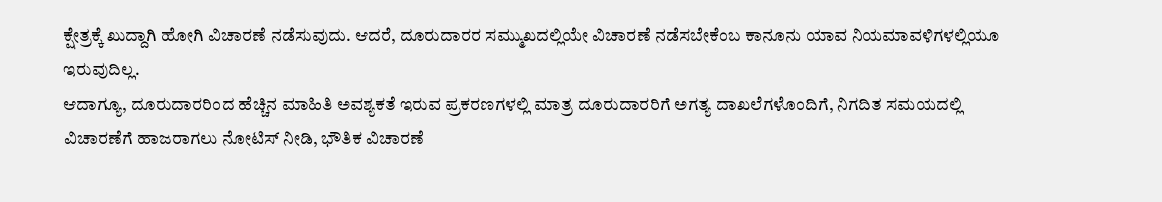ಕ್ಷೇತ್ರಕ್ಕೆ ಖುದ್ದಾಗಿ ಹೋಗಿ ವಿಚಾರಣೆ ನಡೆಸುವುದು. ಆದರೆ, ದೂರುದಾರರ ಸಮ್ಮುಖದಲ್ಲಿಯೇ ವಿಚಾರಣೆ ನಡೆಸಬೇಕೆಂಬ ಕಾನೂನು ಯಾವ ನಿಯಮಾವಳಿಗಳಲ್ಲಿಯೂ ಇರುವುದಿಲ್ಲ.
ಆದಾಗ್ಯೂ, ದೂರುದಾರರಿಂದ ಹೆಚ್ಚಿನ ಮಾಹಿತಿ ಅವಶ್ಯಕತೆ ಇರುವ ಪ್ರಕರಣಗಳಲ್ಲಿ ಮಾತ್ರ ದೂರುದಾರರಿಗೆ ಅಗತ್ಯ ದಾಖಲೆಗಳೊಂದಿಗೆ, ನಿಗದಿತ ಸಮಯದಲ್ಲಿ ವಿಚಾರಣೆಗೆ ಹಾಜರಾಗಲು ನೋಟಿಸ್ ನೀಡಿ, ಭೌತಿಕ ವಿಚಾರಣೆ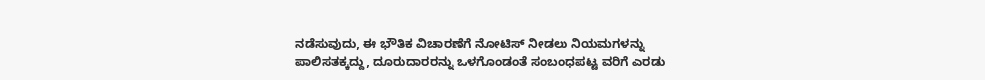ನಡೆಸುವುದು, ಈ ಭೌತಿಕ ವಿಚಾರಣೆಗೆ ನೋಟಿಸ್ ನೀಡಲು ನಿಯಮಗಳನ್ನು ಪಾಲಿಸತಕ್ಕದ್ದು, ದೂರುದಾರರನ್ನು ಒಳಗೊಂಡಂತೆ ಸಂಬಂಧಪಟ್ಟ ವರಿಗೆ ಎರಡು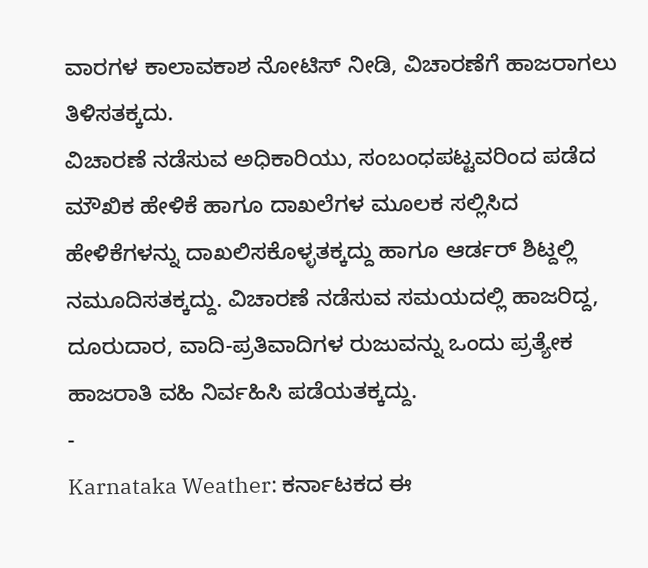ವಾರಗಳ ಕಾಲಾವಕಾಶ ನೋಟಿಸ್ ನೀಡಿ, ವಿಚಾರಣೆಗೆ ಹಾಜರಾಗಲು ತಿಳಿಸತಕ್ಕದು.
ವಿಚಾರಣೆ ನಡೆಸುವ ಅಧಿಕಾರಿಯು, ಸಂಬಂಧಪಟ್ಟವರಿಂದ ಪಡೆದ ಮೌಖಿಕ ಹೇಳಿಕೆ ಹಾಗೂ ದಾಖಲೆಗಳ ಮೂಲಕ ಸಲ್ಲಿಸಿದ ಹೇಳಿಕೆಗಳನ್ನು ದಾಖಲಿಸಕೊಳ್ಳತಕ್ಕದ್ದು ಹಾಗೂ ಆರ್ಡರ್ ಶಿಟ್ದಲ್ಲಿ ನಮೂದಿಸತಕ್ಕದ್ದು. ವಿಚಾರಣೆ ನಡೆಸುವ ಸಮಯದಲ್ಲಿ ಹಾಜರಿದ್ದ, ದೂರುದಾರ, ವಾದಿ-ಪ್ರತಿವಾದಿಗಳ ರುಜುವನ್ನು ಒಂದು ಪ್ರತ್ಯೇಕ ಹಾಜರಾತಿ ವಹಿ ನಿರ್ವಹಿಸಿ ಪಡೆಯತಕ್ಕದ್ದು.
-
Karnataka Weather: ಕರ್ನಾಟಕದ ಈ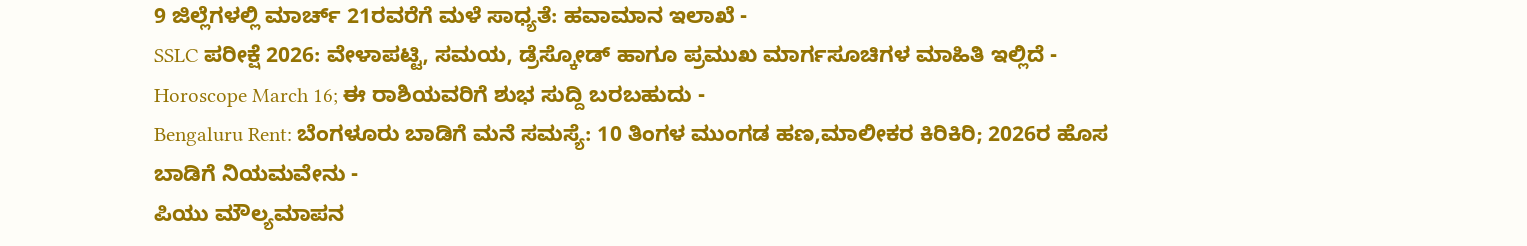9 ಜಿಲ್ಲೆಗಳಲ್ಲಿ ಮಾರ್ಚ್ 21ರವರೆಗೆ ಮಳೆ ಸಾಧ್ಯತೆ: ಹವಾಮಾನ ಇಲಾಖೆ -
SSLC ಪರೀಕ್ಷೆ 2026: ವೇಳಾಪಟ್ಟಿ, ಸಮಯ, ಡ್ರೆಸ್ಕೋಡ್ ಹಾಗೂ ಪ್ರಮುಖ ಮಾರ್ಗಸೂಚಿಗಳ ಮಾಹಿತಿ ಇಲ್ಲಿದೆ -
Horoscope March 16; ಈ ರಾಶಿಯವರಿಗೆ ಶುಭ ಸುದ್ದಿ ಬರಬಹುದು -
Bengaluru Rent: ಬೆಂಗಳೂರು ಬಾಡಿಗೆ ಮನೆ ಸಮಸ್ಯೆ: 10 ತಿಂಗಳ ಮುಂಗಡ ಹಣ,ಮಾಲೀಕರ ಕಿರಿಕಿರಿ; 2026ರ ಹೊಸ ಬಾಡಿಗೆ ನಿಯಮವೇನು -
ಪಿಯು ಮೌಲ್ಯಮಾಪನ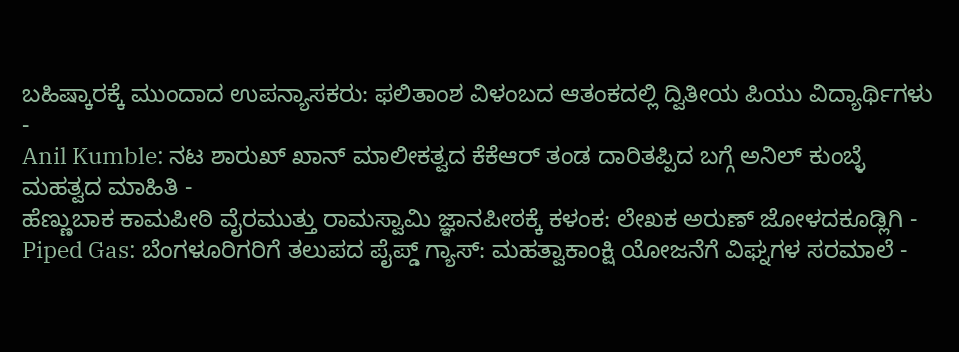ಬಹಿಷ್ಕಾರಕ್ಕೆ ಮುಂದಾದ ಉಪನ್ಯಾಸಕರು: ಫಲಿತಾಂಶ ವಿಳಂಬದ ಆತಂಕದಲ್ಲಿ ದ್ವಿತೀಯ ಪಿಯು ವಿದ್ಯಾರ್ಥಿಗಳು -
Anil Kumble: ನಟ ಶಾರುಖ್ ಖಾನ್ ಮಾಲೀಕತ್ವದ ಕೆಕೆಆರ್ ತಂಡ ದಾರಿತಪ್ಪಿದ ಬಗ್ಗೆ ಅನಿಲ್ ಕುಂಬ್ಳೆ ಮಹತ್ವದ ಮಾಹಿತಿ -
ಹೆಣ್ಣುಬಾಕ ಕಾಮಪೀಠಿ ವೈರಮುತ್ತು ರಾಮಸ್ವಾಮಿ ಜ್ಞಾನಪೀಠಕ್ಕೆ ಕಳಂಕ: ಲೇಖಕ ಅರುಣ್ ಜೋಳದಕೂಡ್ಲಿಗಿ -
Piped Gas: ಬೆಂಗಳೂರಿಗರಿಗೆ ತಲುಪದ ಪೈಪ್ಡ್ ಗ್ಯಾಸ್: ಮಹತ್ವಾಕಾಂಕ್ಷಿ ಯೋಜನೆಗೆ ವಿಘ್ನಗಳ ಸರಮಾಲೆ -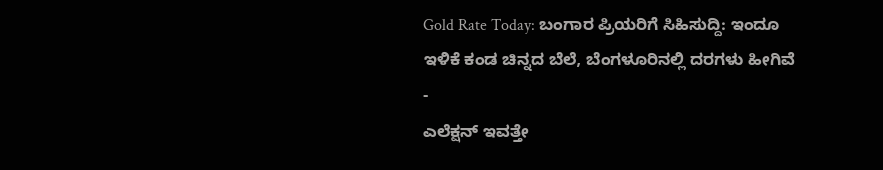Gold Rate Today: ಬಂಗಾರ ಪ್ರಿಯರಿಗೆ ಸಿಹಿಸುದ್ದಿ: ಇಂದೂ ಇಳಿಕೆ ಕಂಡ ಚಿನ್ನದ ಬೆಲೆ, ಬೆಂಗಳೂರಿನಲ್ಲಿ ದರಗಳು ಹೀಗಿವೆ -
ಎಲೆಕ್ಷನ್ ಇವತ್ತೇ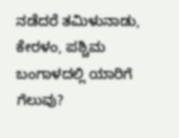ನಡೆದರೆ ತಮಿಳುನಾಡು, ಕೇರಳಂ, ಪಶ್ಚಿಮ ಬಂಗಾಳದಲ್ಲಿ ಯಾರಿಗೆ ಗೆಲುವು?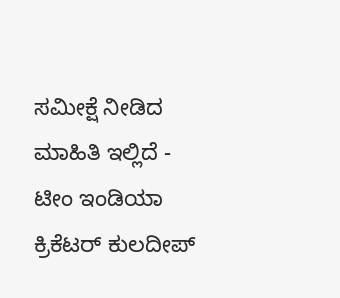ಸಮೀಕ್ಷೆ ನೀಡಿದ ಮಾಹಿತಿ ಇಲ್ಲಿದೆ -
ಟೀಂ ಇಂಡಿಯಾ ಕ್ರಿಕೆಟರ್ ಕುಲದೀಪ್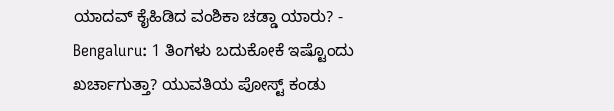ಯಾದವ್ ಕೈಹಿಡಿದ ವಂಶಿಕಾ ಚಡ್ಡಾ ಯಾರು? -
Bengaluru: 1 ತಿಂಗಳು ಬದುಕೋಕೆ ಇಷ್ಟೊಂದು ಖರ್ಚಾಗುತ್ತಾ? ಯುವತಿಯ ಪೋಸ್ಟ್ ಕಂಡು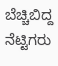ಬೆಚ್ಚಿಬಿದ್ದ ನೆಟ್ಟಿಗರು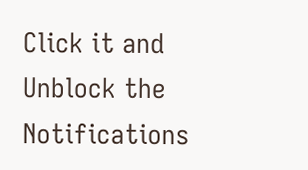Click it and Unblock the Notifications